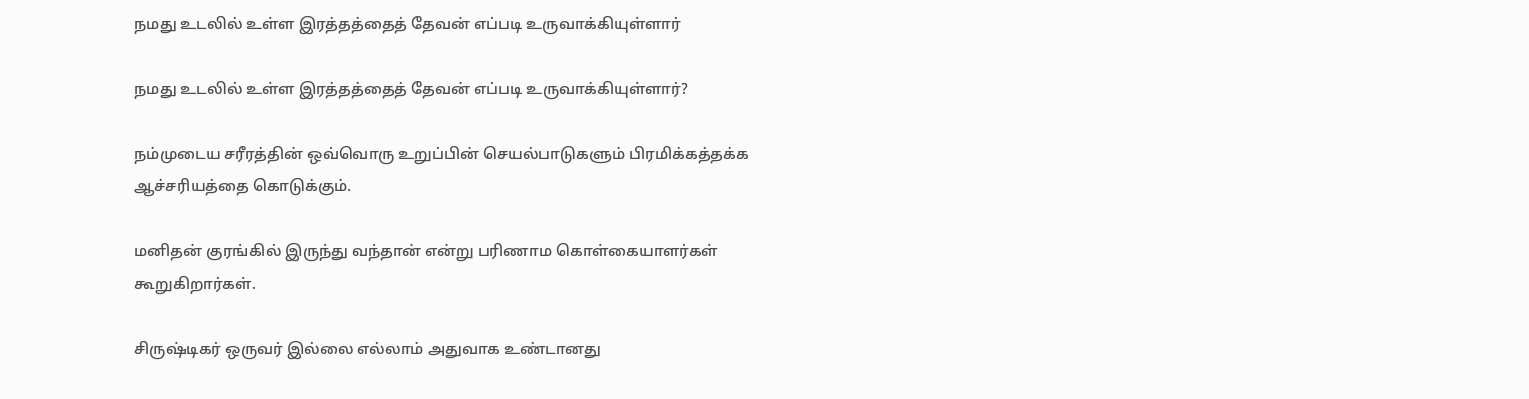நமது உடலில் உள்ள இரத்தத்தைத் தேவன் எப்படி உருவாக்கியுள்ளார்

நமது உடலில் உள்ள இரத்தத்தைத் தேவன் எப்படி உருவாக்கியுள்ளார்?

நம்முடைய சரீரத்தின் ஒவ்வொரு உறுப்பின் செயல்பாடுகளும் பிரமிக்கத்தக்க ஆச்சரியத்தை கொடுக்கும்.

மனிதன் குரங்கில் இருந்து வந்தான் என்று பரிணாம கொள்கையாளர்கள் கூறுகிறார்கள்.

சிருஷ்டிகர் ஒருவர் இல்லை எல்லாம் அதுவாக உண்டானது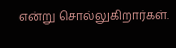என்று சொல்லுகிறார்கள்.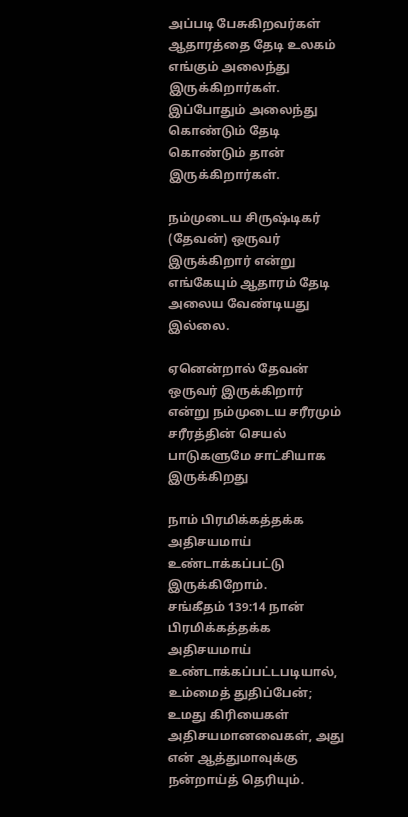அப்படி பேசுகிறவர்கள் ஆதாரத்தை தேடி உலகம் எங்கும் அலைந்து இருக்கிறார்கள். இப்போதும் அலைந்து கொண்டும் தேடி கொண்டும் தான் இருக்கிறார்கள்.

நம்முடைய சிருஷ்டிகர் (தேவன்) ஒருவர் இருக்கிறார் என்று எங்கேயும் ஆதாரம் தேடி அலைய வேண்டியது இல்லை.

ஏனென்றால் தேவன் ஒருவர் இருக்கிறார் என்று நம்முடைய சரீரமும் சரீரத்தின் செயல் பாடுகளுமே சாட்சியாக இருக்கிறது

நாம் பிரமிக்கத்தக்க அதிசயமாய் உண்டாக்கப்பட்டு இருக்கிறோம்.
சங்கீதம் 139:14 நான் பிரமிக்கத்தக்க அதிசயமாய் உண்டாக்கப்பட்டபடியால், உம்மைத் துதிப்பேன்; உமது கிரியைகள் அதிசயமானவைகள், அது என் ஆத்துமாவுக்கு நன்றாய்த் தெரியும்.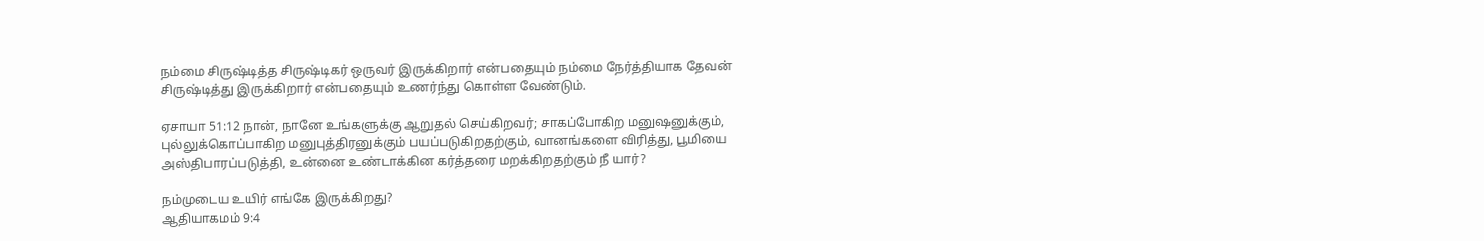நம்மை சிருஷ்டித்த சிருஷ்டிகர் ஒருவர் இருக்கிறார் என்பதையும் நம்மை நேர்த்தியாக தேவன் சிருஷ்டித்து இருக்கிறார் என்பதையும் உணர்ந்து கொள்ள வேண்டும்.

ஏசாயா 51:12 நான், நானே உங்களுக்கு ஆறுதல் செய்கிறவர்; சாகப்போகிற மனுஷனுக்கும், புல்லுக்கொப்பாகிற மனுபுத்திரனுக்கும் பயப்படுகிறதற்கும், வானங்களை விரித்து, பூமியை அஸ்திபாரப்படுத்தி, உன்னை உண்டாக்கின கர்த்தரை மறக்கிறதற்கும் நீ யார்?

நம்முடைய உயிர் எங்கே இருக்கிறது?
ஆதியாகமம் 9:4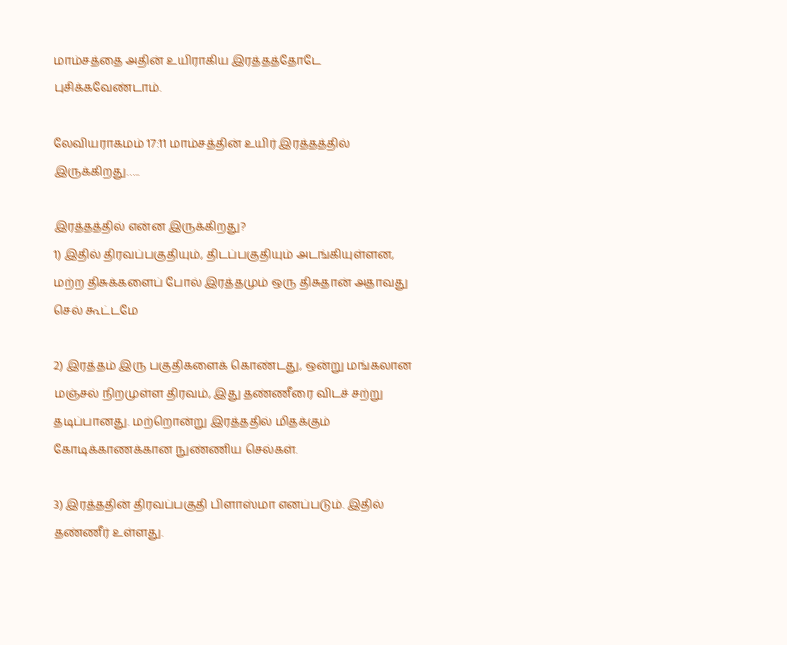மாம்சத்தை அதின் உயிராகிய இரத்தத்தோடே புசிக்கவேண்டாம்.

லேவியராகமம் 17:11 மாம்சத்தின் உயிர் இரத்தத்தில் இருக்கிறது…..

இரத்தத்தில் என்ன இருக்கிறது?
1) இதில் திரவப்பகுதியும், திடப்பகுதியும் அடங்கியுள்ளன, மற்ற திசுக்களைப் போல் இரத்தமும் ஒரு திசுதான் அதாவது செல் கூட்டமே

2) இரத்தம் இரு பகுதிகளைக் கொண்டது, ஒன்று மங்கலான மஞ்சல் நிறமுள்ள திரவம், இது தண்ணீரை விடச் சற்று தடிப்பானது. மற்றொன்று இரத்ததில் மிதக்கும் கோடிக்காணக்கான நுண்ணிய செல்கள்.

3) இரத்ததின் திரவப்பகுதி பிளாஸ்மா எனப்படும். இதில் தண்ணீர் உள்ளது.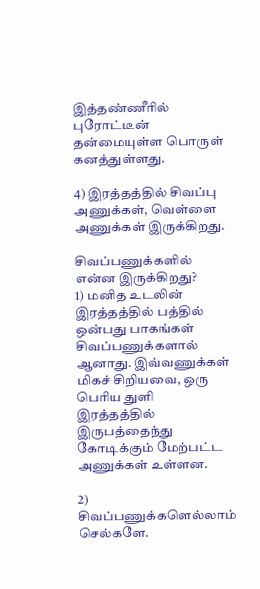இத்தண்ணீரில் புரோட்டீன் தன்மையுள்ள பொருள் கனத்துள்ளது.

4) இரத்தத்தில் சிவப்பு அணுக்கள், வெள்ளை அணுக்கள் இருக்கிறது.

சிவப்பணுக்களில் என்ன இருக்கிறது?
1) மனித உடலின் இரத்தத்தில் பத்தில் ஒன்பது பாகங்கள் சிவப்பணுக்களால் ஆனாது. இவ்வணுக்கள் மிகச் சிறியவை, ஒரு பெரிய துளி இரத்தத்தில் இருபத்தைந்து கோடிக்கும் மேற்பட்ட அணுக்கள் உள்ளன.

2) சிவப்பணுக்களெல்லாம் செல்களே.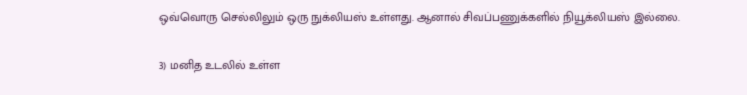ஒவ்வொரு செல்லிலும் ஒரு நுக்லியஸ் உள்ளது. ஆனால் சிவப்பணுக்களில் நியூக்லியஸ் இல்லை.

3) மனித உடலில் உள்ள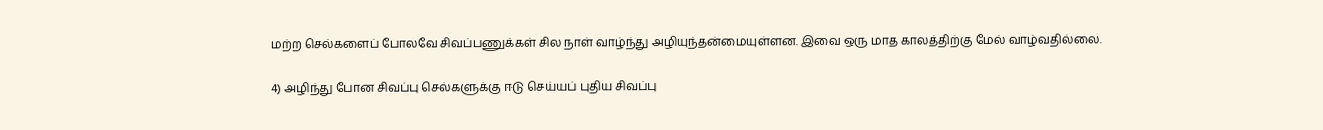மற்ற செல்களைப் போலவே சிவப்பணுக்கள் சில நாள் வாழ்ந்து அழியுந்தன்மையுள்ளன. இவை ஒரு மாத காலத்திற்கு மேல் வாழ்வதில்லை.

4) அழிந்து போன சிவப்பு செல்களுக்கு ஈடு செய்யப் புதிய சிவப்பு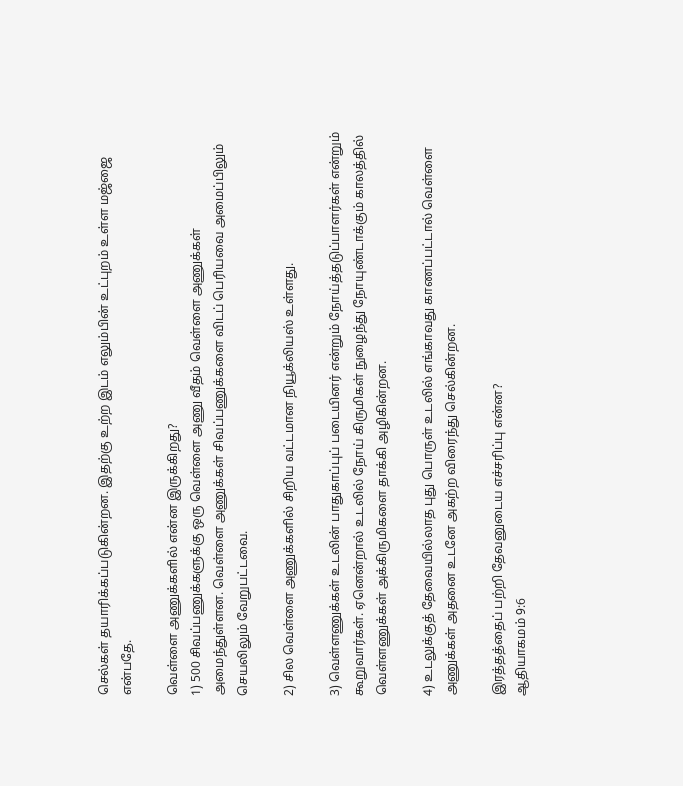செல்கள் தயாரிக்கப்படுகின்றன. இதற்கு உற்ற இடம் எலும்பின் உட்புறம் உள்ள மஜ்ஜை என்பதே.

வெள்ளை அணுக்களில் என்ன இருக்கிறது?
1) 500 சிவப்பணுக்களுக்கு ஒரு வெள்ளை அணு வீதம் வெள்ளை அணுக்கள் அமைந்துள்ளன. வெள்ளை அணுக்கள் சிவப்பணுக்களை விடப் பெரியவை அமைப்பிலும் செயலிலும் வேறுபட்டவை.

2) சில வெள்ளை அணுக்களில் சிறிய வட்டமான நியூக்லியஸ் உள்ளது.

3) வெள்ளணுக்கள் உடலின் பாதுகாப்புப் படையினர் என்றும் நோய்த்தடுப்பாளர்கள் என்றும் கூறுவார்கள். ஏனென்றால் உடலில் நோய் கிருமிகள் நுழைந்து நோயுண்டாக்கும் காலத்தில் வெள்ளணுக்கள் அக்கிருமிகளை தாக்கி அழிகின்றன.

4) உடலுக்குத் தேவையில்லாத புது பொருள் உடலில் எங்காவது காணப்பட்டால் வெள்ளை அணுக்கள் அதனை உடனே அகற்ற விரைந்து செல்கின்றன.

இரத்தத்தைப் பற்றி தேவனுடைய எச்சரிப்பு என்ன?
ஆதியாகமம் 9:6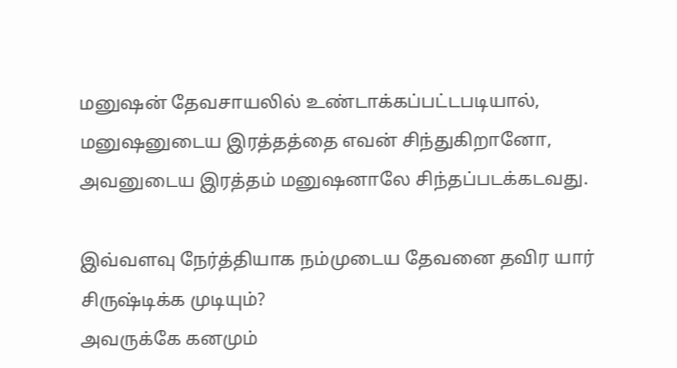மனுஷன் தேவசாயலில் உண்டாக்கப்பட்டபடியால், மனுஷனுடைய இரத்தத்தை எவன் சிந்துகிறானோ, அவனுடைய இரத்தம் மனுஷனாலே சிந்தப்படக்கடவது.

இவ்வளவு நேர்த்தியாக நம்முடைய தேவனை தவிர யார் சிருஷ்டிக்க முடியும்?
அவருக்கே கனமும்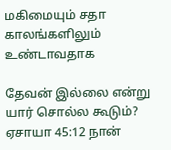மகிமையும் சதா காலங்களிலும் உண்டாவதாக

தேவன் இல்லை என்று யார் சொல்ல கூடும்?
ஏசாயா 45:12 நான்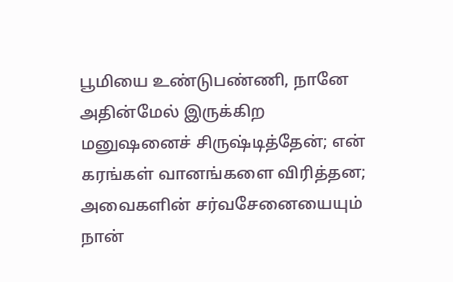பூமியை உண்டுபண்ணி, நானே அதின்மேல் இருக்கிற மனுஷனைச் சிருஷ்டித்தேன்; என் கரங்கள் வானங்களை விரித்தன; அவைகளின் சர்வசேனையையும் நான்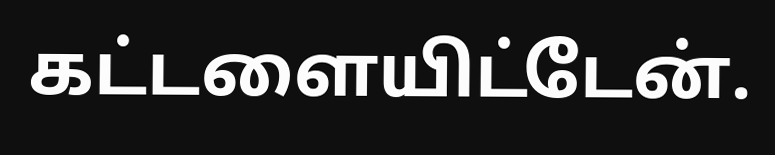கட்டளையிட்டேன்.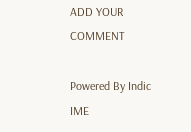ADD YOUR COMMENT

Powered By Indic IME